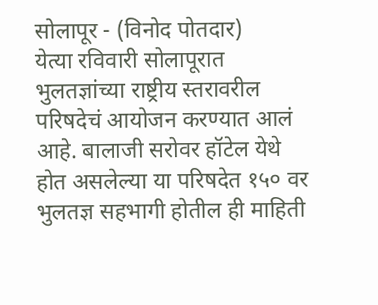सोलापूर - (विनोद पोतदार)
येत्या रविवारी सोलापूरात भुलतज्ञांच्या राष्ट्रीय स्तरावरील परिषदेचं आयोजन करण्यात आलं आहे. बालाजी सरोवर हॉटेल येथे होत असलेल्या या परिषदेत १५० वर भुलतज्ञ सहभागी होतील ही माहिती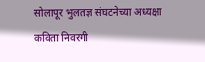सोलापूर भुलतज्ञ संघटनेच्या अध्यक्षा कविता निवरगी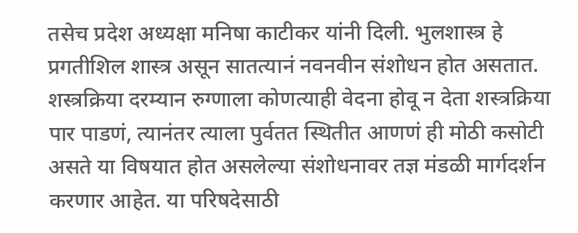तसेच प्रदेश अध्यक्षा मनिषा काटीकर यांनी दिली. भुलशास्त्र हे प्रगतीशिल शास्त्र असून सातत्यानं नवनवीन संशोधन होत असतात. शस्त्रक्रिया दरम्यान रुग्णाला कोणत्याही वेदना होवू न देता शस्त्रक्रिया पार पाडणं, त्यानंतर त्याला पुर्वतत स्थितीत आणणं ही मोठी कसोटी असते या विषयात होत असलेल्या संशोधनावर तज्ञ मंडळी मार्गदर्शन करणार आहेत. या परिषदेसाठी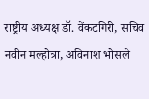राष्ट्रीय अध्यक्ष डॉ. वेंकटगिरी, सचिव नवीन मल्होत्रा, अविनाश भोसले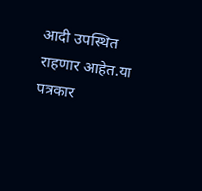आदी उपस्थित राहणार आहेत.या पत्रकार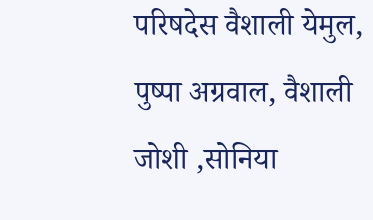परिषदेस वैशाली येमुल, पुष्पा अग्रवाल, वैशाली जोशी ,सोनिया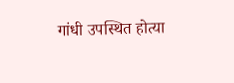गांधी उपस्थित होत्या